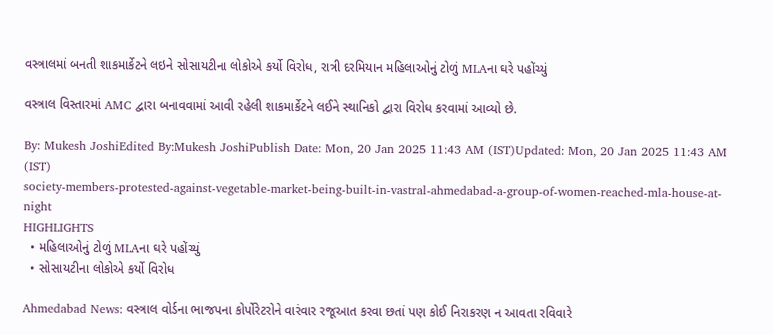વસ્ત્રાલમાં બનતી શાકમાર્કેટને લઇને સોસાયટીના લોકોએ કર્યો વિરોધ, રાત્રી દરમિયાન મહિલાઓનું ટોળું MLAના ઘરે પહોંચ્યું

વસ્ત્રાલ વિસ્તારમાં AMC દ્વારા બનાવવામાં આવી રહેલી શાકમાર્કેટને લઈને સ્થાનિકો દ્વારા વિરોધ કરવામાં આવ્યો છે.

By: Mukesh JoshiEdited By:Mukesh JoshiPublish Date: Mon, 20 Jan 2025 11:43 AM (IST)Updated: Mon, 20 Jan 2025 11:43 AM (IST)
society-members-protested-against-vegetable-market-being-built-in-vastral-ahmedabad-a-group-of-women-reached-mla-house-at-night
HIGHLIGHTS
  • મહિલાઓનું ટોળું MLAના ઘરે પહોંચ્યું
  • સોસાયટીના લોકોએ કર્યો વિરોધ

Ahmedabad News: વસ્ત્રાલ વોર્ડના ભાજપના કોર્પોરેટરોને વારંવાર રજૂઆત કરવા છતાં પણ કોઈ નિરાકરણ ન આવતા રવિવારે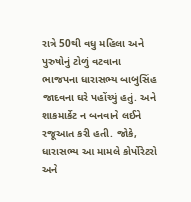રાત્રે 50થી વધુ મહિલા અને પુરુષોનું ટોળું વટવાના ભાજપના ધારાસભ્ય બાબુસિંહ જાદવના ઘરે પહોંચ્યું હતું. અને શાકમાર્કેટ ન બનવાને લઈને રજૂઆત કરી હતી. જોકે, ધારાસભ્ય આ મામલે કોર્પોરેટરો અને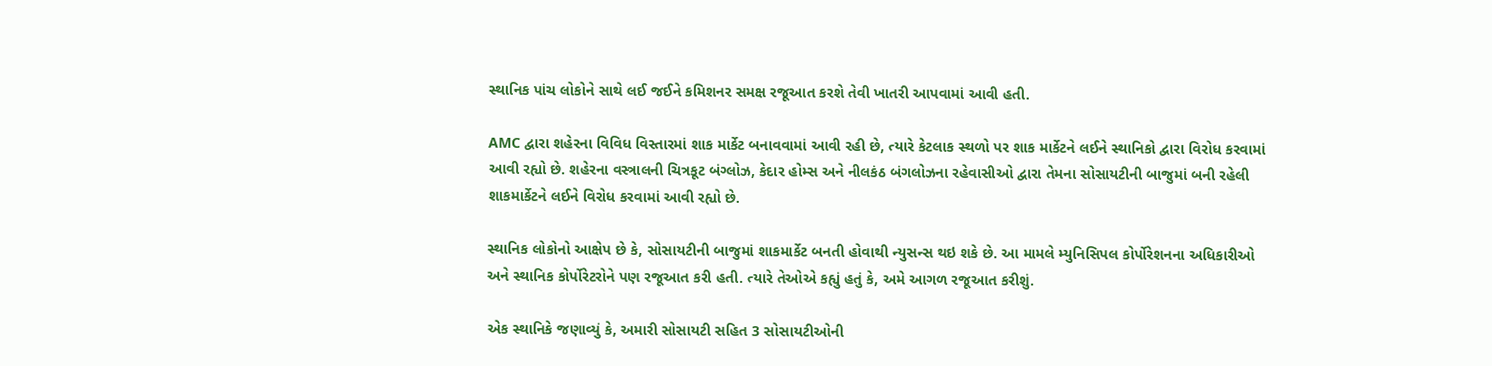સ્થાનિક પાંચ લોકોને સાથે લઈ જઈને કમિશનર સમક્ષ રજૂઆત કરશે તેવી ખાતરી આપવામાં આવી હતી.

AMC દ્વારા શહેરના વિવિધ વિસ્તારમાં શાક માર્કેટ બનાવવામાં આવી રહી છે, ત્યારે કેટલાક સ્થળો પર શાક માર્કેટને લઈને સ્થાનિકો દ્વારા વિરોધ કરવામાં આવી રહ્યો છે. શહેરના વસ્ત્રાલની ચિત્રકૂટ બંગ્લોઝ, કેદાર હોમ્સ અને નીલકંઠ બંગલોઝના રહેવાસીઓ દ્વારા તેમના સોસાયટીની બાજુમાં બની રહેલી શાકમાર્કેટને લઈને વિરોધ કરવામાં આવી રહ્યો છે.

સ્થાનિક લોકોનો આક્ષેપ છે કે, સોસાયટીની બાજુમાં શાકમાર્કેટ બનતી હોવાથી ન્યુસન્સ થઇ શકે છે. આ મામલે મ્યુનિસિપલ કોર્પોરેશનના અધિકારીઓ અને સ્થાનિક કોર્પોરેટરોને પણ રજૂઆત કરી હતી. ત્યારે તેઓએ કહ્યું હતું કે, અમે આગળ રજૂઆત કરીશું.

એક સ્થાનિકે જણાવ્યું કે, અમારી સોસાયટી સહિત 3 સોસાયટીઓની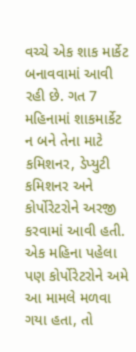વચ્ચે એક શાક માર્કેટ બનાવવામાં આવી રહી છે. ગત 7 મહિનામાં શાકમાર્કેટ ન બને તેના માટે કમિશનર, ડેપ્યુટી કમિશનર અને કોર્પોરેટરોને અરજી કરવામાં આવી હતી. એક મહિના પહેલા પણ કોર્પોરેટરોને અમે આ મામલે મળવા ગયા હતા, તો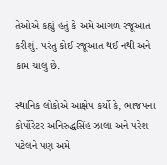તેઓએ કહ્યું હતું કે અમે આગળ રજૂઆત કરીશું. પરંતુ કોઈ રજૂઆત થઈ નથી અને કામ ચાલુ છે.

સ્થાનિક લોકોએ આક્ષેપ કર્યો કે, ભાજપના કોર્પોરેટર અનિરુદ્ધસિંહ ઝાલા અને પરેશ પટેલને પણ અમે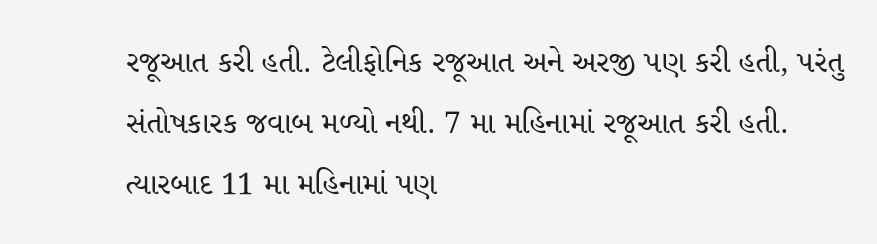રજૂઆત કરી હતી. ટેલીફોનિક રજૂઆત અને અરજી પણ કરી હતી, પરંતુ સંતોષકારક જવાબ મળ્યો નથી. 7 મા મહિનામાં રજૂઆત કરી હતી. ત્યારબાદ 11 મા મહિનામાં પણ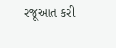રજૂઆત કરી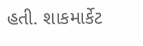હતી. શાકમાર્કેટ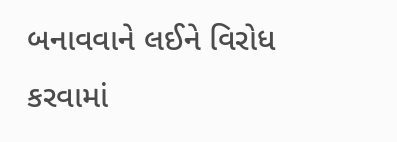બનાવવાને લઈને વિરોધ કરવામાં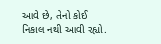આવે છે, તેનો કોઈ નિકાલ નથી આવી રહ્યો.